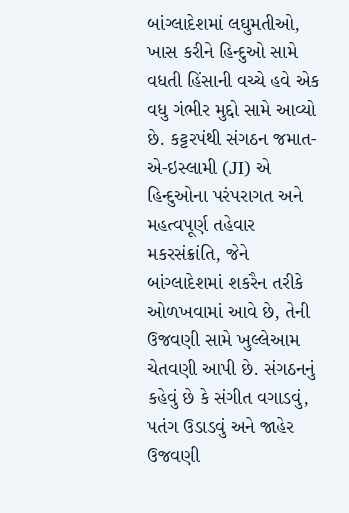બાંગ્લાદેશમાં લઘુમતીઓ, ખાસ કરીને હિન્દુઓ સામે વધતી હિંસાની વચ્ચે હવે એક વધુ ગંભીર મુદ્દો સામે આવ્યો છે. કટ્ટરપંથી સંગઠન જમાત-એ-ઇસ્લામી (JI) એ હિન્દુઓના પરંપરાગત અને મહત્વપૂર્ણ તહેવાર મકરસંક્રાંતિ, જેને બાંગ્લાદેશમાં શકરૈન તરીકે ઓળખવામાં આવે છે, તેની ઉજવણી સામે ખુલ્લેઆમ ચેતવણી આપી છે. સંગઠનનું કહેવું છે કે સંગીત વગાડવું, પતંગ ઉડાડવું અને જાહેર ઉજવણી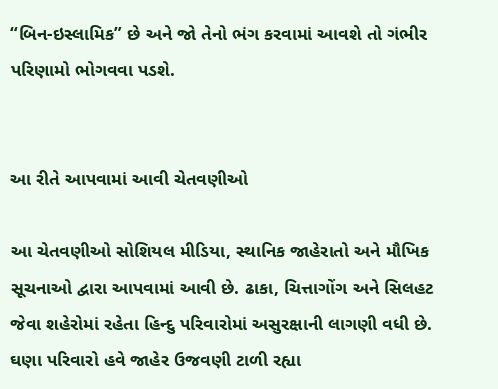“બિન-ઇસ્લામિક” છે અને જો તેનો ભંગ કરવામાં આવશે તો ગંભીર પરિણામો ભોગવવા પડશે.


આ રીતે આપવામાં આવી ચેતવણીઓ

આ ચેતવણીઓ સોશિયલ મીડિયા, સ્થાનિક જાહેરાતો અને મૌખિક સૂચનાઓ દ્વારા આપવામાં આવી છે. ઢાકા, ચિત્તાગોંગ અને સિલહટ જેવા શહેરોમાં રહેતા હિન્દુ પરિવારોમાં અસુરક્ષાની લાગણી વધી છે. ઘણા પરિવારો હવે જાહેર ઉજવણી ટાળી રહ્યા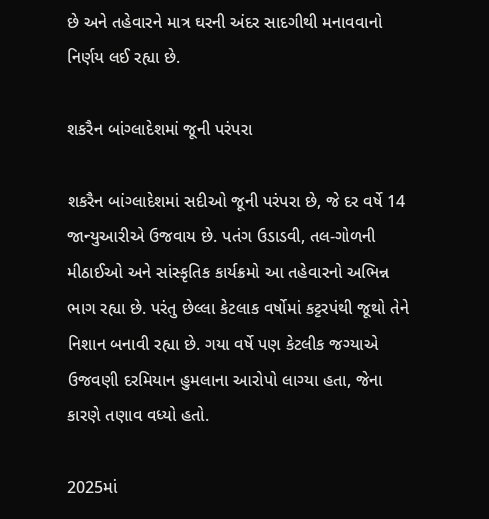છે અને તહેવારને માત્ર ઘરની અંદર સાદગીથી મનાવવાનો નિર્ણય લઈ રહ્યા છે.

શકરૈન બાંગ્લાદેશમાં જૂની પરંપરા

શકરૈન બાંગ્લાદેશમાં સદીઓ જૂની પરંપરા છે, જે દર વર્ષે 14 જાન્યુઆરીએ ઉજવાય છે. પતંગ ઉડાડવી, તલ-ગોળની મીઠાઈઓ અને સાંસ્કૃતિક કાર્યક્રમો આ તહેવારનો અભિન્ન ભાગ રહ્યા છે. પરંતુ છેલ્લા કેટલાક વર્ષોમાં કટ્ટરપંથી જૂથો તેને નિશાન બનાવી રહ્યા છે. ગયા વર્ષે પણ કેટલીક જગ્યાએ ઉજવણી દરમિયાન હુમલાના આરોપો લાગ્યા હતા, જેના કારણે તણાવ વધ્યો હતો.

2025માં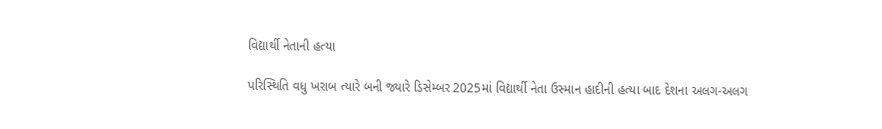વિદ્યાર્થી નેતાની હત્યા

પરિસ્થિતિ વધુ ખરાબ ત્યારે બની જ્યારે ડિસેમ્બર 2025માં વિદ્યાર્થી નેતા ઉસ્માન હાદીની હત્યા બાદ દેશના અલગ-અલગ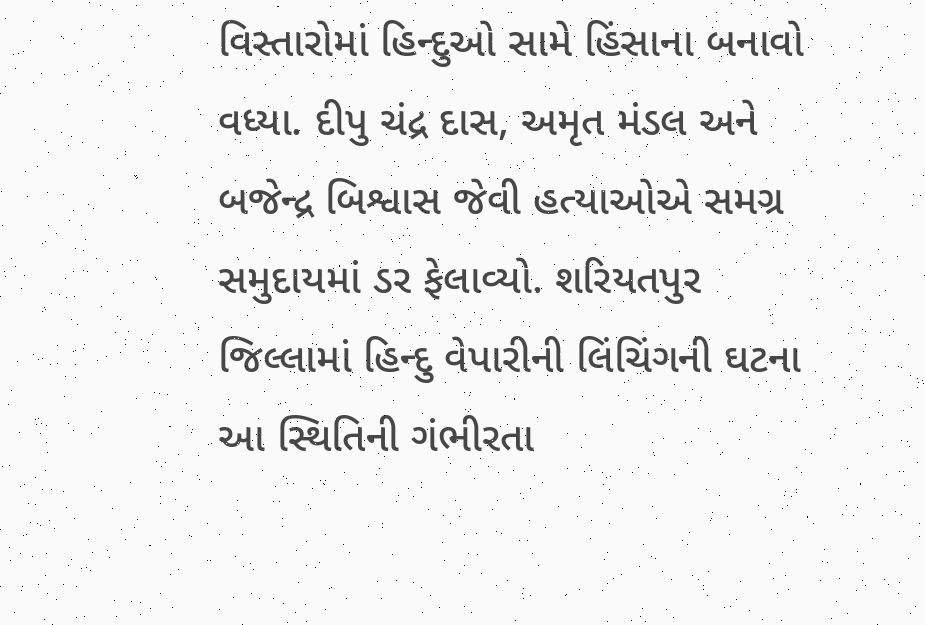વિસ્તારોમાં હિન્દુઓ સામે હિંસાના બનાવો વધ્યા. દીપુ ચંદ્ર દાસ, અમૃત મંડલ અને બજેન્દ્ર બિશ્વાસ જેવી હત્યાઓએ સમગ્ર સમુદાયમાં ડર ફેલાવ્યો. શરિયતપુર જિલ્લામાં હિન્દુ વેપારીની લિંચિંગની ઘટના આ સ્થિતિની ગંભીરતા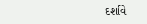દર્શાવે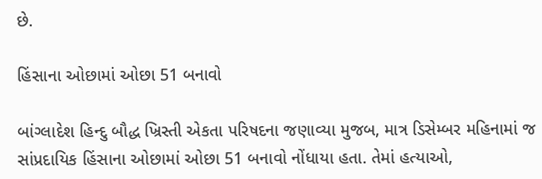છે.

હિંસાના ઓછામાં ઓછા 51 બનાવો

બાંગ્લાદેશ હિન્દુ બૌદ્ધ ખ્રિસ્તી એકતા પરિષદના જણાવ્યા મુજબ, માત્ર ડિસેમ્બર મહિનામાં જ સાંપ્રદાયિક હિંસાના ઓછામાં ઓછા 51 બનાવો નોંધાયા હતા. તેમાં હત્યાઓ,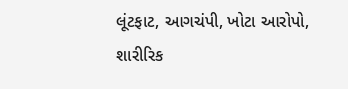લૂંટફાટ, આગચંપી, ખોટા આરોપો, શારીરિક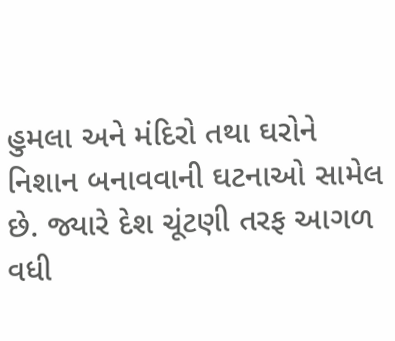હુમલા અને મંદિરો તથા ઘરોને નિશાન બનાવવાની ઘટનાઓ સામેલ છે. જ્યારે દેશ ચૂંટણી તરફ આગળ વધી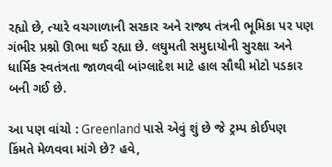રહ્યો છે, ત્યારે વચગાળાની સરકાર અને રાજ્ય તંત્રની ભૂમિકા પર પણ ગંભીર પ્રશ્નો ઊભા થઈ રહ્યા છે. લઘુમતી સમુદાયોની સુરક્ષા અને ધાર્મિક સ્વતંત્રતા જાળવવી બાંગ્લાદેશ માટે હાલ સૌથી મોટો પડકાર બની ગઈ છે.

આ પણ વાંચો : Greenland પાસે એવું શું છે જે ટ્રમ્પ કોઈપણ કિંમતે મેળવવા માંગે છે? હવે,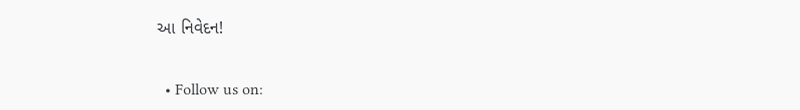આ નિવેદન!


  • Follow us on: